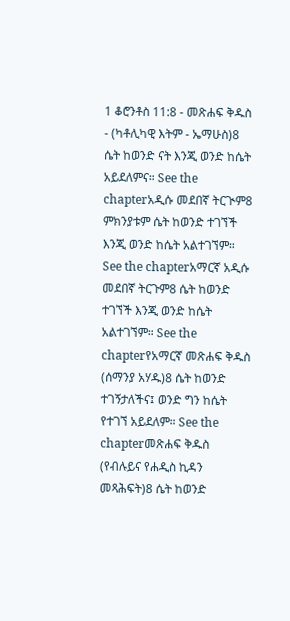1 ቆሮንቶስ 11:8 - መጽሐፍ ቅዱስ - (ካቶሊካዊ እትም - ኤማሁስ)8 ሴት ከወንድ ናት እንጂ ወንድ ከሴት አይደለምና። See the chapterአዲሱ መደበኛ ትርጒም8 ምክንያቱም ሴት ከወንድ ተገኘች እንጂ ወንድ ከሴት አልተገኘም። See the chapterአማርኛ አዲሱ መደበኛ ትርጉም8 ሴት ከወንድ ተገኘች እንጂ ወንድ ከሴት አልተገኘም። See the chapterየአማርኛ መጽሐፍ ቅዱስ (ሰማንያ አሃዱ)8 ሴት ከወንድ ተገኝታለችና፤ ወንድ ግን ከሴት የተገኘ አይደለም። See the chapterመጽሐፍ ቅዱስ (የብሉይና የሐዲስ ኪዳን መጻሕፍት)8 ሴት ከወንድ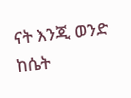ናት እንጂ ወንድ ከሴት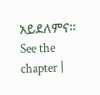አይደለምና። See the chapter |